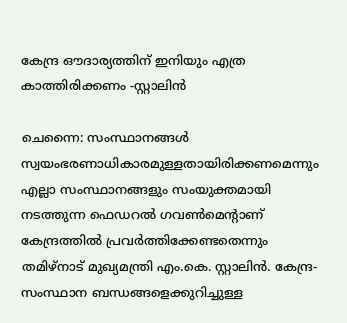കേന്ദ്ര ഔദാര്യത്തിന് ഇനിയും എത്ര കാത്തിരിക്കണം -സ്റ്റാലിൻ

ചെന്നൈ: സംസ്ഥാനങ്ങൾ സ്വയംഭരണാധികാരമുള്ളതായിരിക്കണമെന്നും എല്ലാ സംസ്ഥാനങ്ങളും സംയുക്തമായി നടത്തുന്ന ഫെഡറൽ ഗവൺമെന്റാണ് കേന്ദ്രത്തിൽ പ്രവർത്തിക്കേണ്ടതെന്നും തമിഴ്നാട് മുഖ്യമന്ത്രി എം.കെ. സ്റ്റാലിൻ. കേന്ദ്ര-സംസ്ഥാന ബന്ധങ്ങളെക്കുറിച്ചുള്ള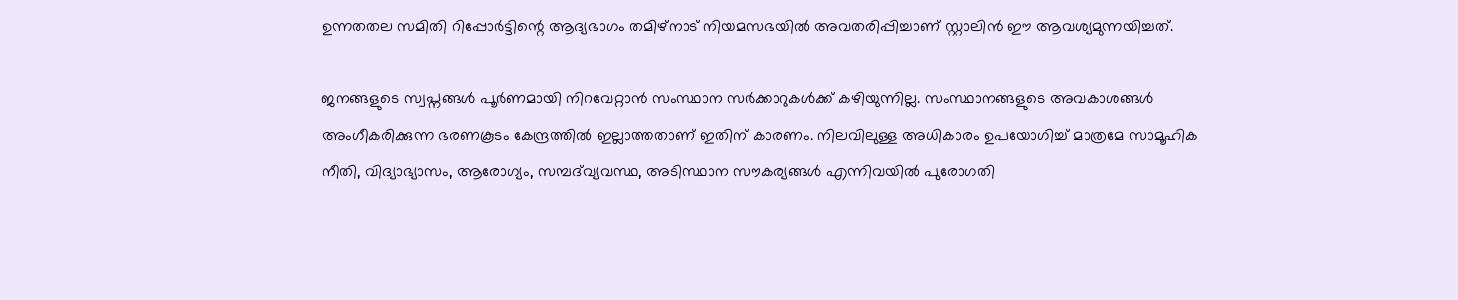ഉന്നതതല സമിതി റിപ്പോർട്ടിന്റെ ആദ്യഭാഗം തമിഴ്‌നാട് നിയമസഭയിൽ അവതരിപ്പിച്ചാണ് സ്റ്റാലിൻ ഈ ആവശ്യമുന്നയിച്ചത്.

ജനങ്ങളുടെ സ്വപ്നങ്ങൾ പൂർണമായി നിറവേറ്റാൻ സംസ്ഥാന സർക്കാറുകൾക്ക് കഴിയുന്നില്ല. സംസ്ഥാനങ്ങളുടെ അവകാശങ്ങൾ അംഗീകരിക്കുന്ന ഭരണകൂടം കേന്ദ്രത്തിൽ ഇല്ലാത്തതാണ് ഇതിന് കാരണം. നിലവിലുള്ള അധികാരം ഉപയോഗിച്ച് മാത്രമേ സാമൂഹിക നീതി, വിദ്യാഭ്യാസം, ആരോഗ്യം, സമ്പദ്‌വ്യവസ്ഥ, അടിസ്ഥാന സൗകര്യങ്ങൾ എന്നിവയിൽ പുരോഗതി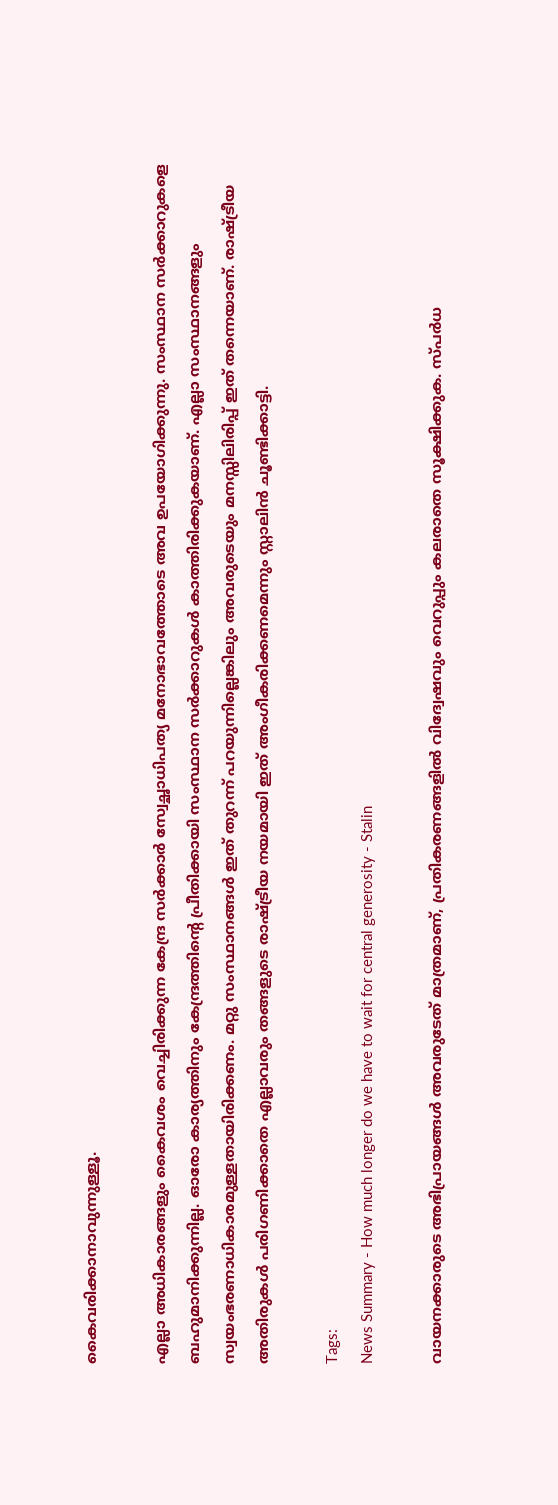കൈവരിക്കാനാവുന്നുള്ളൂ.

എല്ലാ അധികാരങ്ങളും കൈവശം വെച്ചിരിക്കുന്ന കേന്ദ്ര സർക്കാർ സ്വേച്ഛാധിപത്യ മനോഭാവത്തോടെ അവ ഉപയോഗിക്കുന്നു. സംസ്ഥാന സർക്കാറുകളെ ബഹുമാനിക്കുന്നില്ല. ഓരോ കാര്യത്തിനും കേന്ദ്രത്തിന്റെ പ്രീതിക്കായി സംസ്ഥാന സർക്കാറുകൾ കാത്തിരിക്കുകയാണ്. എല്ലാ സംസ്ഥാനങ്ങളും സ്വയംഭരണാധികാരമുള്ളതായിരിക്കണം. മറ്റു സംസ്ഥാനങ്ങൾ ഇത് തുറന്ന് പറയുന്നില്ലെങ്കിലും അവരുടെയും മനസ്സിലിരിപ്പ് ഇത് തന്നെയാണ്. രാഷ്ട്രീയ അതിരുകൾ പരിഗണിക്കാതെ എല്ലാവരും തങ്ങളുടെ രാഷ്ട്രീയ നയമായി ഇത് അംഗീകരിക്കണമെന്നും സ്റ്റാലിൻ ചൂണ്ടിക്കാട്ടി.

Tags:
News Summary - How much longer do we have to wait for central generosity - Stalin

വായനക്കാരുടെ അഭിപ്രായങ്ങള്‍ അവരുടേത് മാത്രമാണ്, പ്രതികരണങ്ങളിൽ വിദ്വേഷവും വെറുപ്പും കലരാതെ സൂക്ഷിക്കുക. സ്പർധ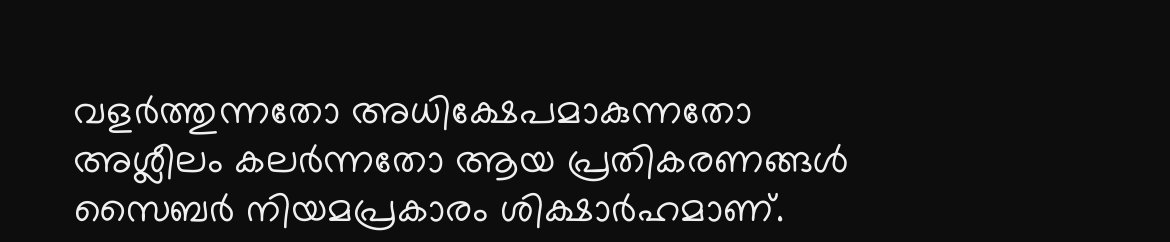വളർത്തുന്നതോ അധിക്ഷേപമാകുന്നതോ അശ്ലീലം കലർന്നതോ ആയ പ്രതികരണങ്ങൾ സൈബർ നിയമപ്രകാരം ശിക്ഷാർഹമാണ്.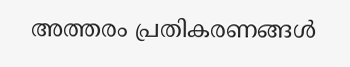അത്തരം പ്രതികരണങ്ങൾ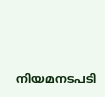നിയമനടപടി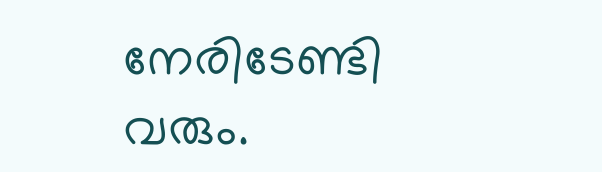നേരിടേണ്ടി വരും.